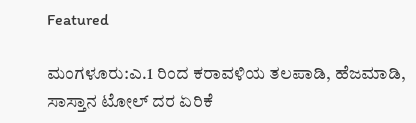Featured

ಮಂಗಳೂರು:ಎ.1 ರಿಂದ ಕರಾವಳಿಯ ತಲಪಾಡಿ, ಹೆಜಮಾಡಿ, ಸಾಸ್ತಾನ ಟೋಲ್‌ ದರ ಏರಿಕೆ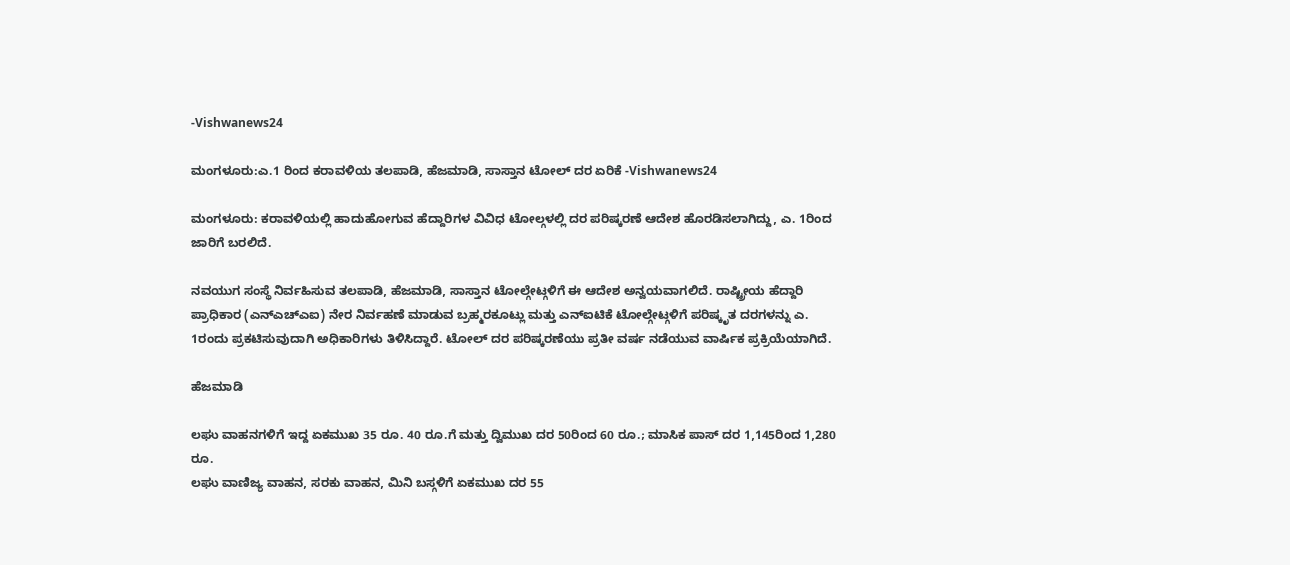-Vishwanews24

ಮಂಗಳೂರು:ಎ.1 ರಿಂದ ಕರಾವಳಿಯ ತಲಪಾಡಿ, ಹೆಜಮಾಡಿ, ಸಾಸ್ತಾನ ಟೋಲ್‌ ದರ ಏರಿಕೆ -Vishwanews24

ಮಂಗಳೂರು: ಕರಾವಳಿಯಲ್ಲಿ ಹಾದುಹೋಗುವ ಹೆದ್ದಾರಿಗಳ ವಿವಿಧ ಟೋಲ್ಗಳಲ್ಲಿ ದರ ಪರಿಷ್ಕರಣೆ ಆದೇಶ ಹೊರಡಿಸಲಾಗಿದ್ದು, ಎ. 1ರಿಂದ ಜಾರಿಗೆ ಬರಲಿದೆ.

ನವಯುಗ ಸಂಸ್ಥೆ ನಿರ್ವಹಿಸುವ ತಲಪಾಡಿ, ಹೆಜಮಾಡಿ, ಸಾಸ್ತಾನ ಟೋಲ್ಗೇಟ್ಗಳಿಗೆ ಈ ಆದೇಶ ಅನ್ವಯವಾಗಲಿದೆ. ರಾಷ್ಟ್ರೀಯ ಹೆದ್ದಾರಿ ಪ್ರಾಧಿಕಾರ (ಎನ್ಎಚ್ಎಐ) ನೇರ ನಿರ್ವಹಣೆ ಮಾಡುವ ಬ್ರಹ್ಮರಕೂಟ್ಲು ಮತ್ತು ಎನ್ಐಟಿಕೆ ಟೋಲ್ಗೇಟ್ಗಳಿಗೆ ಪರಿಷ್ಕೃತ ದರಗಳನ್ನು ಎ. 1ರಂದು ಪ್ರಕಟಿಸುವುದಾಗಿ ಅಧಿಕಾರಿಗಳು ತಿಳಿಸಿದ್ದಾರೆ. ಟೋಲ್ ದರ ಪರಿಷ್ಕರಣೆಯು ಪ್ರತೀ ವರ್ಷ ನಡೆಯುವ ವಾರ್ಷಿಕ ಪ್ರಕ್ರಿಯೆಯಾಗಿದೆ.

ಹೆಜಮಾಡಿ

ಲಘು ವಾಹನಗಳಿಗೆ ಇದ್ದ ಏಕಮುಖ 35 ರೂ. 40 ರೂ.ಗೆ ಮತ್ತು ದ್ವಿಮುಖ ದರ 50ರಿಂದ 60 ರೂ.; ಮಾಸಿಕ ಪಾಸ್ ದರ 1,145ರಿಂದ 1,280 ರೂ.
ಲಘು ವಾಣಿಜ್ಯ ವಾಹನ, ಸರಕು ವಾಹನ, ಮಿನಿ ಬಸ್ಗಳಿಗೆ ಏಕಮುಖ ದರ 55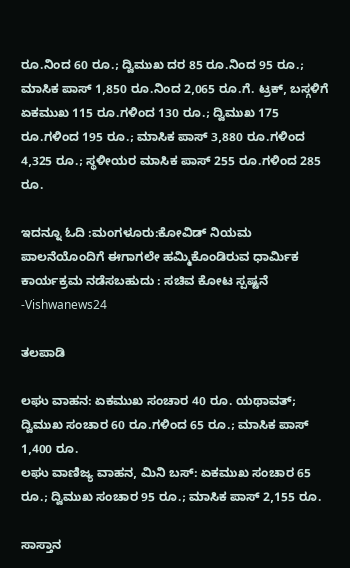ರೂ.ನಿಂದ 60 ರೂ.; ದ್ವಿಮುಖ ದರ 85 ರೂ.ನಿಂದ 95 ರೂ.; ಮಾಸಿಕ ಪಾಸ್ 1,850 ರೂ.ನಿಂದ 2,065 ರೂ.ಗೆ. ಟ್ರಕ್, ಬಸ್ಗಳಿಗೆ ಏಕಮುಖ 115 ರೂ.ಗಳಿಂದ 130 ರೂ.; ದ್ವಿಮುಖ 175 ರೂ.ಗಳಿಂದ 195 ರೂ.; ಮಾಸಿಕ ಪಾಸ್ 3,880 ರೂ.ಗಳಿಂದ 4,325 ರೂ.; ಸ್ಥಳೀಯರ ಮಾಸಿಕ ಪಾಸ್ 255 ರೂ.ಗಳಿಂದ 285 ರೂ.

ಇದನ್ನೂ ಓದಿ :ಮಂಗಳೂರು:ಕೋವಿಡ್ ನಿಯಮ ಪಾಲನೆಯೊಂದಿಗೆ ಈಗಾಗಲೇ ಹಮ್ಮಿಕೊಂಡಿರುವ ಧಾರ್ಮಿಕ ಕಾರ್ಯಕ್ರಮ ನಡೆಸಬಹುದು : ಸಚಿವ ಕೋಟ ಸ್ಪಷ್ಟನೆ -Vishwanews24

ತಲಪಾಡಿ

ಲಘು ವಾಹನ: ಏಕಮುಖ ಸಂಚಾರ 40 ರೂ. ಯಥಾವತ್; ದ್ವಿಮುಖ ಸಂಚಾರ 60 ರೂ.ಗಳಿಂದ 65 ರೂ.; ಮಾಸಿಕ ಪಾಸ್ 1,400 ರೂ.
ಲಘು ವಾಣಿಜ್ಯ ವಾಹನ, ಮಿನಿ ಬಸ್: ಏಕಮುಖ ಸಂಚಾರ 65 ರೂ.; ದ್ವಿಮುಖ ಸಂಚಾರ 95 ರೂ.; ಮಾಸಿಕ ಪಾಸ್ 2,155 ರೂ.

ಸಾಸ್ತಾನ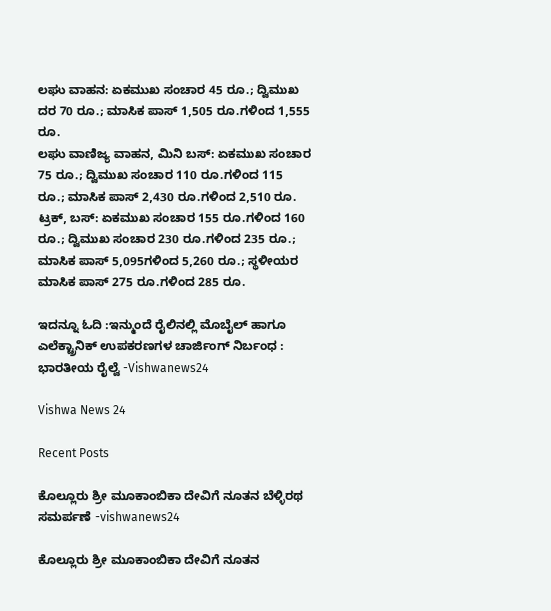ಲಘು ವಾಹನ: ಏಕಮುಖ ಸಂಚಾರ 45 ರೂ.; ದ್ವಿಮುಖ ದರ 70 ರೂ.; ಮಾಸಿಕ ಪಾಸ್ 1,505 ರೂ.ಗಳಿಂದ 1,555 ರೂ.
ಲಘು ವಾಣಿಜ್ಯ ವಾಹನ, ಮಿನಿ ಬಸ್: ಏಕಮುಖ ಸಂಚಾರ 75 ರೂ.; ದ್ವಿಮುಖ ಸಂಚಾರ 110 ರೂ.ಗಳಿಂದ 115 ರೂ.; ಮಾಸಿಕ ಪಾಸ್ 2,430 ರೂ.ಗಳಿಂದ 2,510 ರೂ.
ಟ್ರಕ್, ಬಸ್: ಏಕಮುಖ ಸಂಚಾರ 155 ರೂ.ಗಳಿಂದ 160 ರೂ.; ದ್ವಿಮುಖ ಸಂಚಾರ 230 ರೂ.ಗಳಿಂದ 235 ರೂ.; ಮಾಸಿಕ ಪಾಸ್ 5,095ಗಳಿಂದ 5,260 ರೂ.; ಸ್ಥಳೀಯರ ಮಾಸಿಕ ಪಾಸ್ 275 ರೂ.ಗಳಿಂದ 285 ರೂ.

ಇದನ್ನೂ ಓದಿ :ಇನ್ಮುಂದೆ ರೈಲಿನಲ್ಲಿ ಮೊಬೈಲ್‌ ಹಾಗೂ ಎಲೆಕ್ಟ್ರಾನಿಕ್‌‌ ಉಪಕರಣಗಳ ಚಾರ್ಜಿಂಗ್ ನಿರ್ಬಂಧ : ಭಾರತೀಯ ರೈಲ್ವೆ -Vishwanews24

Vishwa News 24

Recent Posts

ಕೊಲ್ಲೂರು ಶ್ರೀ ಮೂಕಾಂಬಿಕಾ ದೇವಿಗೆ ನೂತನ ಬೆಳ್ಳಿರಥ ಸಮರ್ಪಣೆ -vishwanews24

ಕೊಲ್ಲೂರು ಶ್ರೀ ಮೂಕಾಂಬಿಕಾ ದೇವಿಗೆ ನೂತನ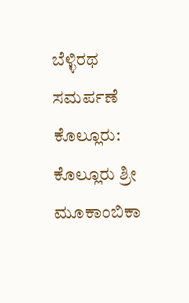ಬೆಳ್ಳಿರಥ ಸಮರ್ಪಣೆ ಕೊಲ್ಲೂರು: ಕೊಲ್ಲೂರು ಶ್ರೀ ಮೂಕಾಂಬಿಕಾ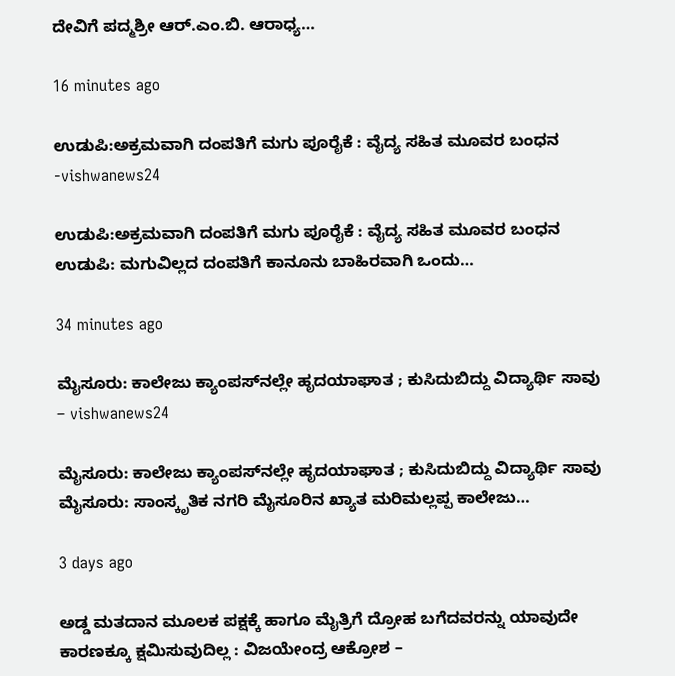ದೇವಿಗೆ ಪದ್ಮಶ್ರೀ ಆರ್‌.ಎಂ.ಬಿ. ಆರಾಧ್ಯ…

16 minutes ago

ಉಡುಪಿ:ಅಕ್ರಮವಾಗಿ ದಂಪತಿಗೆ ಮಗು ಪೂರೈಕೆ : ವೈದ್ಯ ಸಹಿತ ಮೂವರ ಬಂಧನ -vishwanews24

ಉಡುಪಿ:ಅಕ್ರಮವಾಗಿ ದಂಪತಿಗೆ ಮಗು ಪೂರೈಕೆ : ವೈದ್ಯ ಸಹಿತ ಮೂವರ ಬಂಧನ ಉಡುಪಿ: ಮಗುವಿಲ್ಲದ ದಂಪತಿಗೆ ಕಾನೂನು ಬಾಹಿರವಾಗಿ ಒಂದು…

34 minutes ago

ಮೈಸೂರು: ಕಾಲೇಜು ಕ್ಯಾಂಪಸ್‌ನಲ್ಲೇ ಹೃದಯಾಘಾತ ; ಕುಸಿದುಬಿದ್ದು ವಿದ್ಯಾರ್ಥಿ ಸಾವು – vishwanews24

ಮೈಸೂರು: ಕಾಲೇಜು ಕ್ಯಾಂಪಸ್‌ನಲ್ಲೇ ಹೃದಯಾಘಾತ ; ಕುಸಿದುಬಿದ್ದು ವಿದ್ಯಾರ್ಥಿ ಸಾವು ಮೈಸೂರು: ಸಾಂಸ್ಕೃತಿಕ ನಗರಿ ಮೈಸೂರಿನ ಖ್ಯಾತ ಮರಿಮಲ್ಲಪ್ಪ ಕಾಲೇಜು…

3 days ago

ಅಡ್ಡ ಮತದಾನ ಮೂಲಕ ಪಕ್ಷಕ್ಕೆ ಹಾಗೂ ಮೈತ್ರಿಗೆ ದ್ರೋಹ ಬಗೆದವರನ್ನು ಯಾವುದೇ ಕಾರಣಕ್ಕೂ ಕ್ಷಮಿಸುವುದಿಲ್ಲ : ವಿಜಯೇಂದ್ರ ಆಕ್ರೋಶ –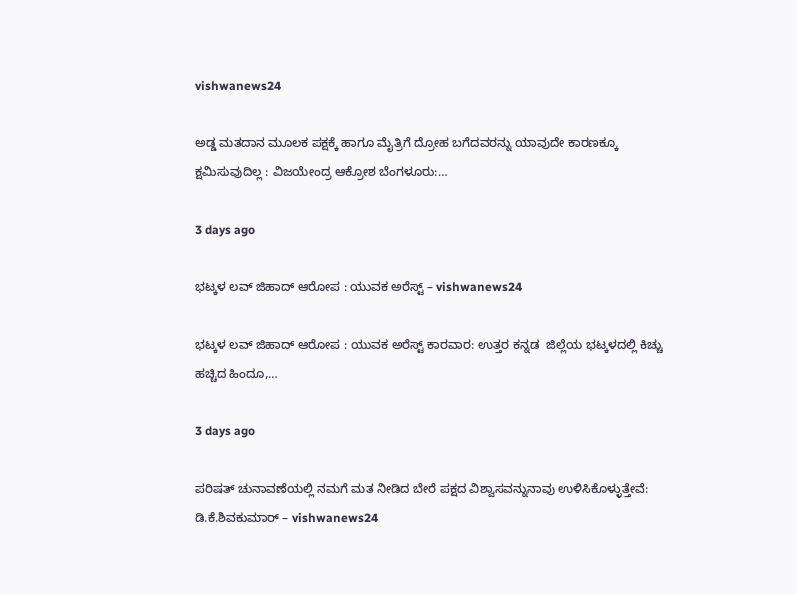vishwanews24

ಅಡ್ಡ ಮತದಾನ ಮೂಲಕ ಪಕ್ಷಕ್ಕೆ ಹಾಗೂ ಮೈತ್ರಿಗೆ ದ್ರೋಹ ಬಗೆದವರನ್ನು ಯಾವುದೇ ಕಾರಣಕ್ಕೂ ಕ್ಷಮಿಸುವುದಿಲ್ಲ : ವಿಜಯೇಂದ್ರ ಆಕ್ರೋಶ ಬೆಂಗಳೂರು:…

3 days ago

ಭಟ್ಕಳ ಲವ್ ಜಿಹಾದ್ ಆರೋಪ : ಯುವಕ ಅರೆಸ್ಟ್‌ – vishwanews24

ಭಟ್ಕಳ ಲವ್ ಜಿಹಾದ್ ಆರೋಪ : ಯುವಕ ಅರೆಸ್ಟ್‌ ಕಾರವಾರ: ಉತ್ತರ ಕನ್ನಡ  ಜಿಲ್ಲೆಯ ಭಟ್ಕಳದಲ್ಲಿ ಕಿಚ್ಚು ಹಚ್ಚಿದ ಹಿಂದೂ,…

3 days ago

ಪರಿಷತ್ ಚುನಾವಣೆಯಲ್ಲಿ ನಮಗೆ ಮತ ನೀಡಿದ ಬೇರೆ ಪಕ್ಷದ ವಿಶ್ವಾಸವನ್ನುನಾವು ಉಳಿಸಿಕೊಳ್ಳುತ್ತೇವೆ: ಡಿ.ಕೆ.ಶಿವಕುಮಾರ್‌ – vishwanews24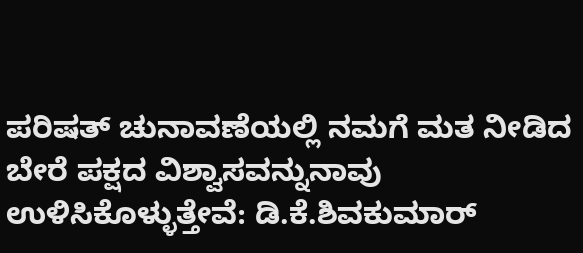ಪರಿಷತ್ ಚುನಾವಣೆಯಲ್ಲಿ ನಮಗೆ ಮತ ನೀಡಿದ ಬೇರೆ ಪಕ್ಷದ ವಿಶ್ವಾಸವನ್ನುನಾವು ಉಳಿಸಿಕೊಳ್ಳುತ್ತೇವೆ: ಡಿ.ಕೆ.ಶಿವಕುಮಾರ್‌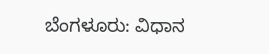ಬೆಂಗಳೂರು: ವಿಧಾನ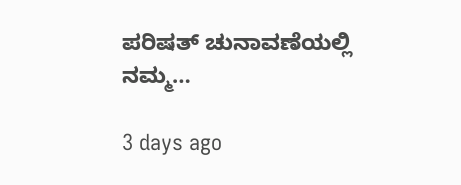ಪರಿಷತ್‌ ಚುನಾವಣೆಯಲ್ಲಿ ನಮ್ಮ…

3 days ago